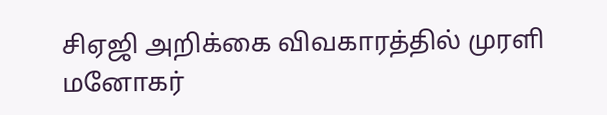சிஏஜி அறிக்கை விவகாரத்தில் முரளி மனோகர்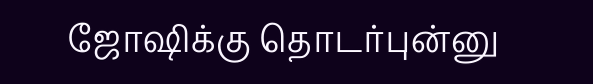ஜோஷிக்கு தொடர்புன்னு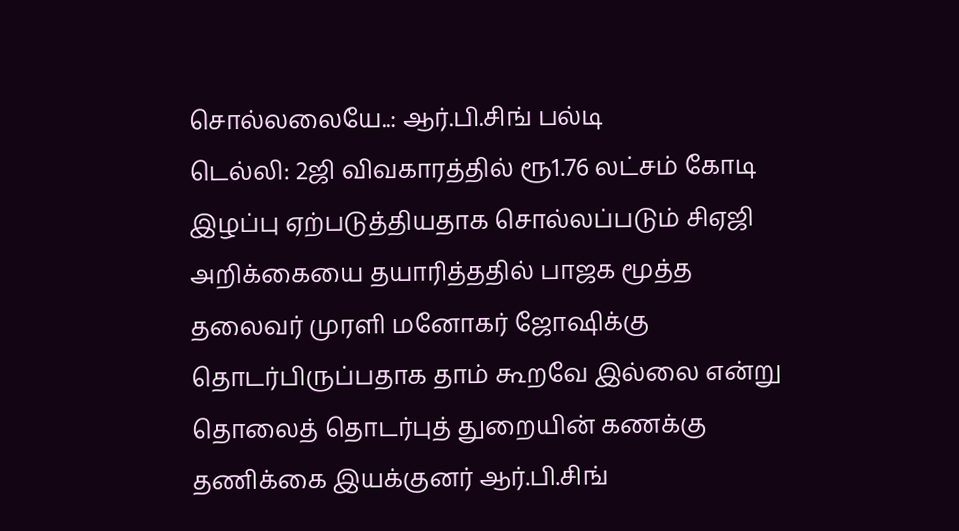சொல்லலையே..: ஆர்.பி.சிங் பல்டி
டெல்லி: 2ஜி விவகாரத்தில் ரூ1.76 லட்சம் கோடி இழப்பு ஏற்படுத்தியதாக சொல்லப்படும் சிஏஜி அறிக்கையை தயாரித்ததில் பாஜக மூத்த தலைவர் முரளி மனோகர் ஜோஷிக்கு தொடர்பிருப்பதாக தாம் கூறவே இல்லை என்று தொலைத் தொடர்புத் துறையின் கணக்கு தணிக்கை இயக்குனர் ஆர்.பி.சிங்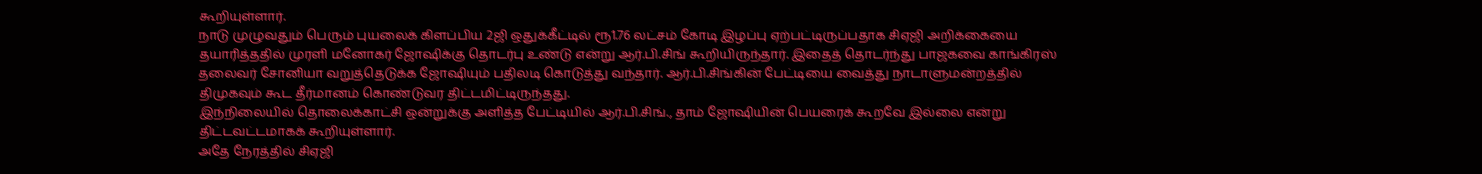கூறியுள்ளார்.
நாடு முழுவதும் பெரும் புயலைக் கிளப்பிய 2ஜி ஒதுக்கீட்டில் ரூ1.76 லட்சம் கோடி இழப்பு ஏற்பட்டிருப்பதாக சிஏஜி அறிக்கையை தயாரித்ததில் முரளி மனோகர் ஜோஷிக்கு தொடர்பு உண்டு என்று ஆர்.பி.சிங் கூறியிருந்தார். இதைத் தொடர்ந்து பாஜகவை காங்கிரஸ் தலைவர் சோனியா வறுத்தெடுக்க ஜோஷியும் பதிலடி கொடுத்து வந்தார். ஆர்.பி.சிங்கின் பேட்டியை வைத்து நாடாளுமன்றத்தில் திமுகவும் கூட தீர்மானம் கொண்டுவர திட்டமிட்டிருந்தது.
இந்நிலையில் தொலைக்காட்சி ஒன்றுக்கு அளித்த பேட்டியில் ஆர்.பி.சிங்., தாம் ஜோஷியின் பெயரைக் கூறவே இல்லை என்று திட்டவட்டமாகக் கூறியுள்ளார்.
அதே நேரத்தில் சிஏஜி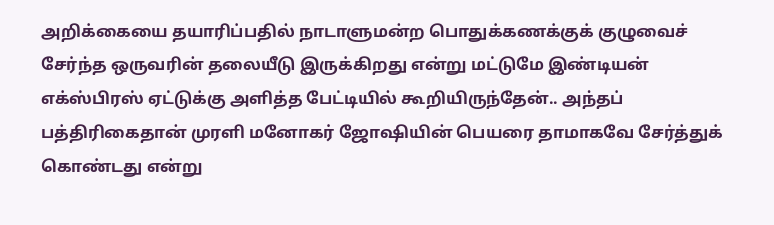அறிக்கையை தயாரிப்பதில் நாடாளுமன்ற பொதுக்கணக்குக் குழுவைச் சேர்ந்த ஒருவரின் தலையீடு இருக்கிறது என்று மட்டுமே இண்டியன் எக்ஸ்பிரஸ் ஏட்டுக்கு அளித்த பேட்டியில் கூறியிருந்தேன்.. அந்தப் பத்திரிகைதான் முரளி மனோகர் ஜோஷியின் பெயரை தாமாகவே சேர்த்துக் கொண்டது என்று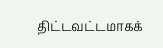திட்டவட்டமாகக்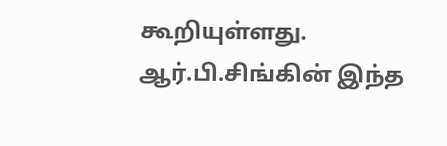கூறியுள்ளது.
ஆர்.பி.சிங்கின் இந்த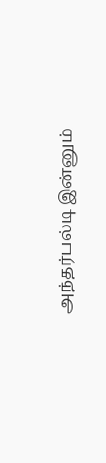அந்தர்பல்டி இன்னும்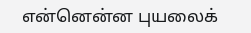என்னென்ன புயலைக்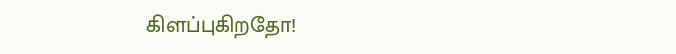கிளப்புகிறதோ!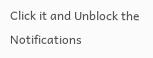Click it and Unblock the Notifications